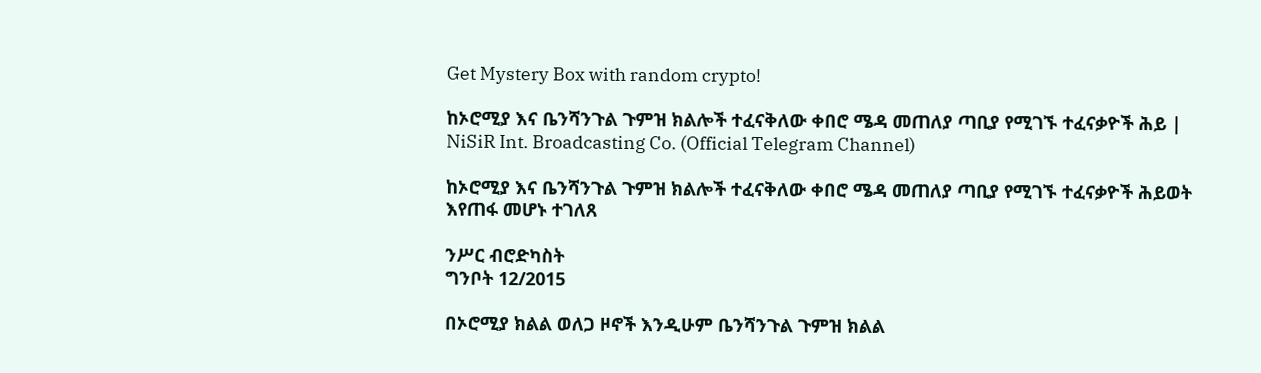Get Mystery Box with random crypto!

ከኦሮሚያ እና ቤንሻንጉል ጉምዝ ክልሎች ተፈናቅለው ቀበሮ ሜዳ መጠለያ ጣቢያ የሚገኙ ተፈናቃዮች ሕይ | NiSiR Int. Broadcasting Co. (Official Telegram Channel)

ከኦሮሚያ እና ቤንሻንጉል ጉምዝ ክልሎች ተፈናቅለው ቀበሮ ሜዳ መጠለያ ጣቢያ የሚገኙ ተፈናቃዮች ሕይወት እየጠፋ መሆኑ ተገለጸ

ንሥር ብሮድካስት
ግንቦት 12/2015

በኦሮሚያ ክልል ወለጋ ዞኖች እንዲሁም ቤንሻንጉል ጉምዝ ክልል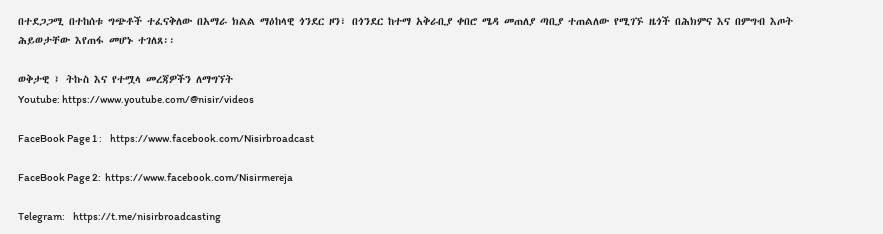በተደጋጋሚ በተከሰቱ ግጭቶች ተፈናቅለው በአማራ ክልል ማዕከላዊ ጎንደር ዞን፣ በጎንደር ከተማ አቅራቢያ ቀበሮ ሜዳ መጠለያ ጣቢያ ተጠልለው የሚገኙ ዜጎች በሕክምና እና በምግብ እጦት ሕይወታቸው እየጠፋ መሆኑ ተገለጸ፡፡

ወቅታዊ ፤ ትኩስ እና የተሟላ መረጃዎችን ለማግኘት
Youtube: https://www.youtube.com/@nisir/videos

FaceBook Page 1 :    https://www.facebook.com/Nisirbroadcast

FaceBook Page 2:  https://www.facebook.com/Nisirmereja

Telegram:    https://t.me/nisirbroadcasting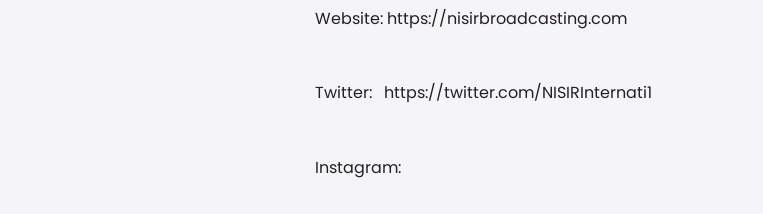Website: https://nisirbroadcasting.com

Twitter:   https://twitter.com/NISIRInternati1

Instagram: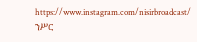https://www.instagram.com/nisirbroadcast/
ንሥር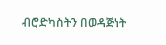ብሮድካስትን በወዳጅነት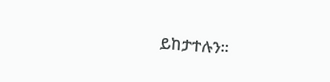ይከታተሉን።